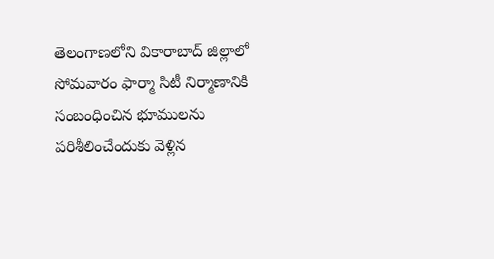తెలంగాణలోని వికారాబాద్ జిల్లాలో సోమవారం ఫార్మా సిటీ నిర్మాణానికి సంబంధించిన భూములను పరిశీలించేందుకు వెళ్లిన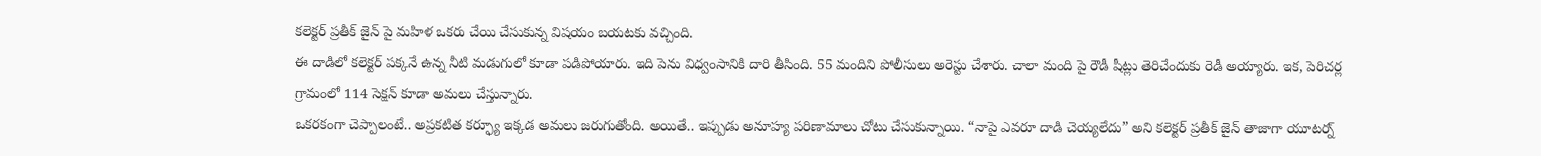కలెక్టర్ ప్రతీక్ జైన్ పై మహిళ ఒకరు చేయి చేసుకున్న విషయం బయటకు వచ్చింది.
ఈ దాడిలో కలెక్టర్ పక్కనే ఉన్న నీటి మడుగులో కూడా పడిపోయారు. ఇది పెను విధ్వంసానికి దారి తీసింది. 55 మందిని పోలీసులు అరెస్టు చేశారు. చాలా మంది పై రౌడీ షీట్లు తెరిచేందుకు రెడీ అయ్యారు. ఇక, పెరిచర్ల గ్రామంలో 114 సెక్షన్ కూడా అమలు చేస్తున్నారు.
ఒకరకంగా చెప్పాలంటే.. అప్రకటిత కర్ఫ్యూ ఇక్కడ అమలు జరుగుతోంది. అయితే.. ఇప్పుడు అనూహ్య పరిణామాలు చోటు చేసుకున్నాయి. “నాపై ఎవరూ దాడి చెయ్యలేదు” అని కలెక్టర్ ప్రతీక్ జైన్ తాజాగా యూటర్న్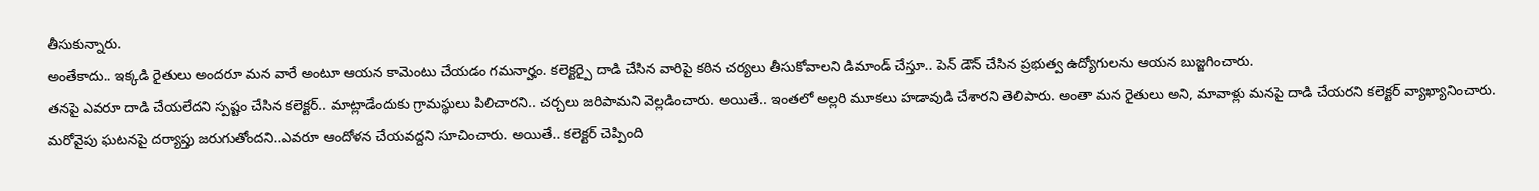తీసుకున్నారు.
అంతేకాదు.. ఇక్కడి రైతులు అందరూ మన వారే అంటూ ఆయన కామెంటు చేయడం గమనార్హం. కలెక్టర్పై దాడి చేసిన వారిపై కఠిన చర్యలు తీసుకోవాలని డిమాండ్ చేస్తూ.. పెన్ డౌన్ చేసిన ప్రభుత్వ ఉద్యోగులను ఆయన బుజ్జగించారు.
తనపై ఎవరూ దాడి చేయలేదని స్పష్టం చేసిన కలెక్టర్.. మాట్లాడేందుకు గ్రామస్థులు పిలిచారని.. చర్చలు జరిపామని వెల్లడించారు. అయితే.. ఇంతలో అల్లరి మూకలు హడావుడి చేశారని తెలిపారు. అంతా మన రైతులు అని, మావాళ్లు మనపై దాడి చేయరని కలెక్టర్ వ్యాఖ్యానించారు.
మరోవైపు ఘటనపై దర్యాప్తు జరుగుతోందని..ఎవరూ ఆందోళన చేయవద్దని సూచించారు. అయితే.. కలెక్టర్ చెప్పింది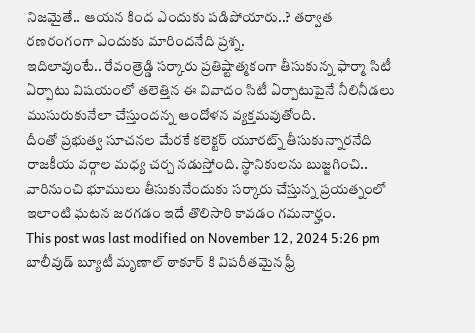నిజమైతే.. ఆయన కింద ఎందుకు పడిపోయారు..? తర్వాత రణరంగంగా ఎందుకు మారిందనేది ప్రశ్న.
ఇదిలావుంటే.. రేవంత్రెడ్డి సర్కారు ప్రతిష్టాత్మకంగా తీసుకున్న ఫార్మా సిటీ ఏర్పాటు విషయంలో తలెత్తిన ఈ వివాదం సిటీ ఏర్పాటుపైనే నీలినీడలు ముసురుకునేలా చేస్తుందన్న ఆందోళన వ్యక్తమవుతోంది.
దీంతో ప్రభుత్వ సూచనల మేరకే కలెక్టర్ యూరట్న్ తీసుకున్నారనేది రాజకీయ వర్గాల మధ్య చర్చ నడుస్తోంది. స్థానికులను బుజ్జగించి.. వారినుంచి భూములు తీసుకునేందుకు సర్కారు చేస్తున్న ప్రయత్నంలో ఇలాంటి ఘటన జరగడం ఇదే తొలిసారి కావడం గమనార్హం.
This post was last modified on November 12, 2024 5:26 pm
బాలీవుడ్ బ్యూటీ మృణాల్ ఠాకూర్ కి విపరీతమైన ఫ్రీ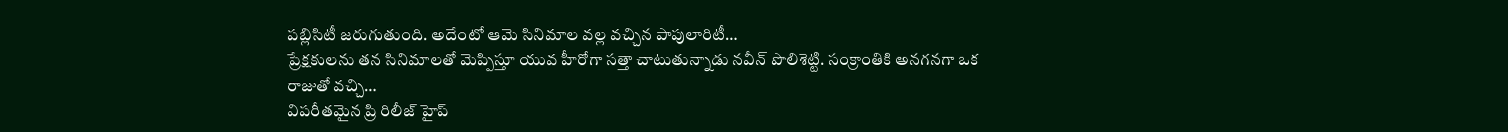పబ్లిసిటీ జరుగుతుంది. అదేంటో ఆమె సినిమాల వల్ల వచ్చిన పాపులారిటీ…
ప్రేక్షకులను తన సినిమాలతో మెప్పిస్తూ యువ హీరోగా సత్తా చాటుతున్నాడు నవీన్ పొలిశెట్టి. సంక్రాంతికి అనగనగా ఒక రాజుతో వచ్చి…
విపరీతమైన ప్రి రిలీజ్ హైప్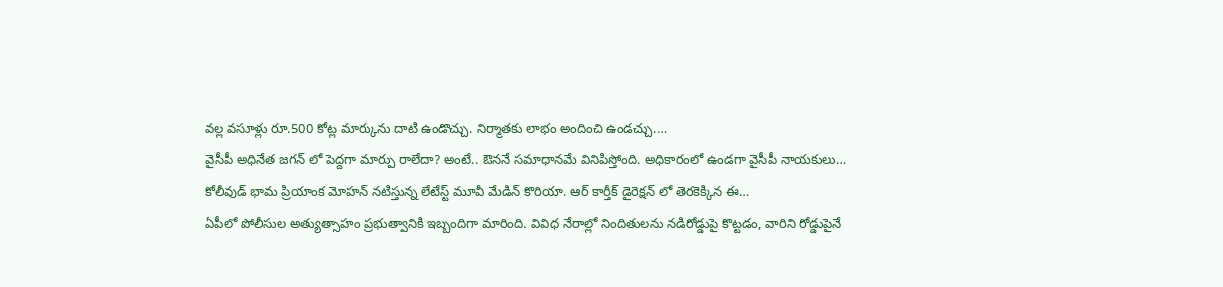వల్ల వసూళ్లు రూ.500 కోట్ల మార్కును దాటి ఉండొచ్చు. నిర్మాతకు లాభం అందించి ఉండచ్చు.…
వైసీపీ అధినేత జగన్ లో పెద్దగా మార్పు రాలేదా? అంటే.. ఔననే సమాధానమే వినిపిస్తోంది. అధికారంలో ఉండగా వైసీపీ నాయకులు…
కోలీవుడ్ భామ ప్రియాంక మోహన్ నటిస్తున్న లేటేస్ట్ మూవీ మేడిన్ కొరియా. ఆర్ కార్తీక్ డైరెక్షన్ లో తెరకెక్కిన ఈ…
ఏపీలో పోలీసుల అత్యుత్సాహం ప్రభుత్వానికి ఇబ్బందిగా మారింది. వివిధ నేరాల్లో నిందితులను నడిరోడ్డుపై కొట్టడం, వారిని రోడ్డుపైనే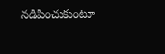నడిపించుకుంటూ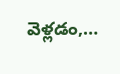వెళ్లడం,…